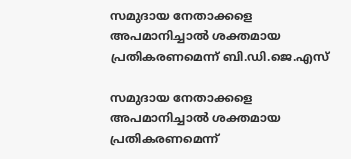സമുദായ നേതാക്കളെ അപമാനിച്ചാൽ ശക്തമായ പ്രതികരണമെന്ന് ബി.ഡി.ജെ.എസ്

സമുദായ നേതാക്കളെ അപമാനിച്ചാൽ ശക്തമായ പ്രതികരണമെന്ന്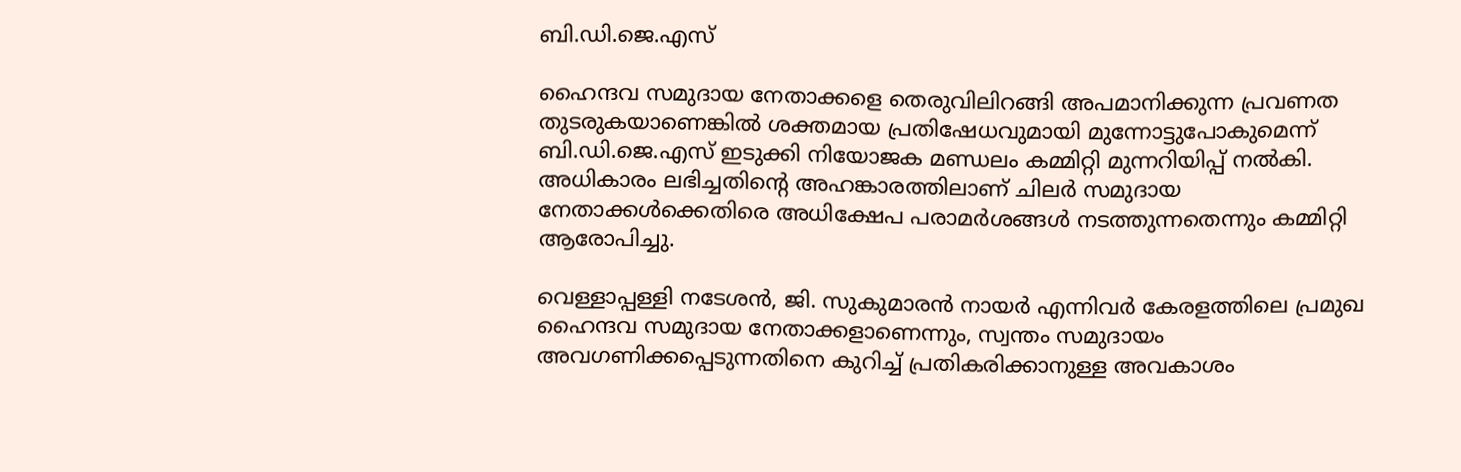ബി.ഡി.ജെ.എസ്

ഹൈന്ദവ സമുദായ നേതാക്കളെ തെരുവിലിറങ്ങി അപമാനിക്കുന്ന പ്രവണത തുടരുകയാണെങ്കിൽ ശക്തമായ പ്രതിഷേധവുമായി മുന്നോട്ടുപോകുമെന്ന് ബി.ഡി.ജെ.എസ് ഇടുക്കി നിയോജക മണ്ഡലം കമ്മിറ്റി മുന്നറിയിപ്പ് നൽകി. അധികാരം ലഭിച്ചതിന്റെ അഹങ്കാരത്തിലാണ് ചിലർ സമുദായ നേതാക്കൾക്കെതിരെ അധിക്ഷേപ പരാമർശങ്ങൾ നടത്തുന്നതെന്നും കമ്മിറ്റി ആരോപിച്ചു.

വെള്ളാപ്പള്ളി നടേശൻ, ജി. സുകുമാരൻ നായർ എന്നിവർ കേരളത്തിലെ പ്രമുഖ ഹൈന്ദവ സമുദായ നേതാക്കളാണെന്നും, സ്വന്തം സമുദായം അവഗണിക്കപ്പെടുന്നതിനെ കുറിച്ച് പ്രതികരിക്കാനുള്ള അവകാശം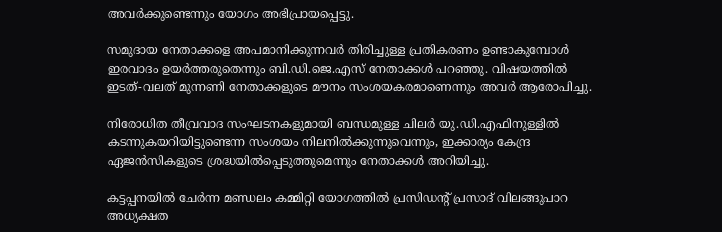അവർക്കുണ്ടെന്നും യോഗം അഭിപ്രായപ്പെട്ടു.

സമുദായ നേതാക്കളെ അപമാനിക്കുന്നവർ തിരിച്ചുള്ള പ്രതികരണം ഉണ്ടാകുമ്പോൾ ഇരവാദം ഉയർത്തരുതെന്നും ബി.ഡി.ജെ.എസ് നേതാക്കൾ പറഞ്ഞു. വിഷയത്തിൽ ഇടത്-വലത് മുന്നണി നേതാക്കളുടെ മൗനം സംശയകരമാണെന്നും അവർ ആരോപിച്ചു.

നിരോധിത തീവ്രവാദ സംഘടനകളുമായി ബന്ധമുള്ള ചിലർ യു.ഡി.എഫിനുള്ളിൽ കടന്നുകയറിയിട്ടുണ്ടെന്ന സംശയം നിലനിൽക്കുന്നുവെന്നും, ഇക്കാര്യം കേന്ദ്ര ഏജൻസികളുടെ ശ്രദ്ധയിൽപ്പെടുത്തുമെന്നും നേതാക്കൾ അറിയിച്ചു.

കട്ടപ്പനയിൽ ചേർന്ന മണ്ഡലം കമ്മിറ്റി യോഗത്തിൽ പ്രസിഡന്റ് പ്രസാദ് വിലങ്ങുപാറ അധ്യക്ഷത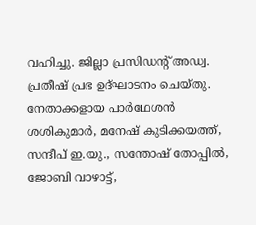വഹിച്ചു. ജില്ലാ പ്രസിഡന്റ് അഡ്വ. പ്രതീഷ് പ്രഭ ഉദ്ഘാടനം ചെയ്തു. നേതാക്കളായ പാർഥേശൻ ശശികുമാർ, മനേഷ് കുടിക്കയത്ത്, സന്ദീപ് ഇ.യു., സന്തോഷ് തോപ്പിൽ, ജോബി വാഴാട്ട്,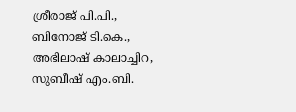ശ്രീരാജ് പി.പി., ബിനോജ് ടി.കെ., അഭിലാഷ് കാലാച്ചിറ, സുബീഷ് എം.ബി.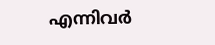എന്നിവർ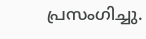പ്രസംഗിച്ചു.